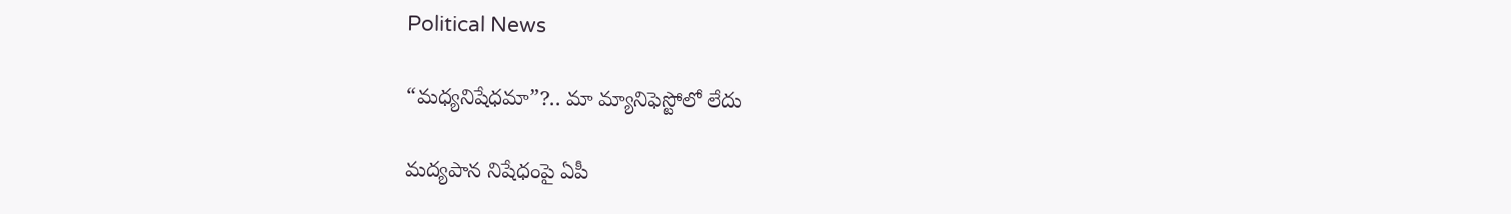Political News

“మధ్యనిషేధమా”?.. మా మ్యానిఫెస్టోలో లేదు

మద్యపాన నిషేధంపై ఏపీ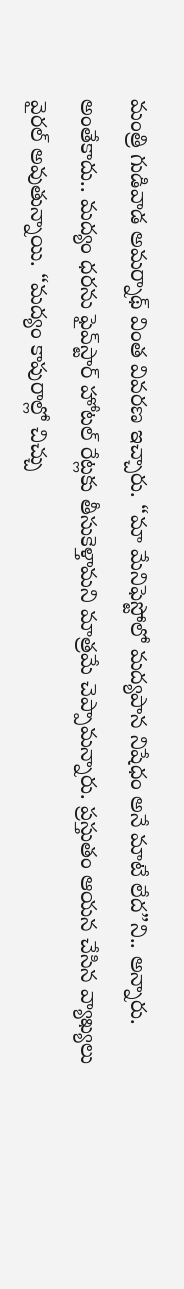మంత్రి గుడివాడ అమర్నాథ్‌ వింత వివరణ ఇచ్చారు. “మా మేనిఫెస్టోలో మద్యపాన నిషేధం అనే మాటే లేద”ని.. అన్నారు. అంతేకాదు.. మద్యం ధరను ఫైవ్‌స్టార్ హోటల్ రేట్లకు తీసుకెళ్తామని మాత్రమే చెప్పామన్నారు. ప్ర‌స్తుతం ఆయ‌న చేసిన వ్యాఖ్య‌లు వైర‌ల్ అవుతున్నాయి. “మద్యం కాపురాల్లో చిచ్చు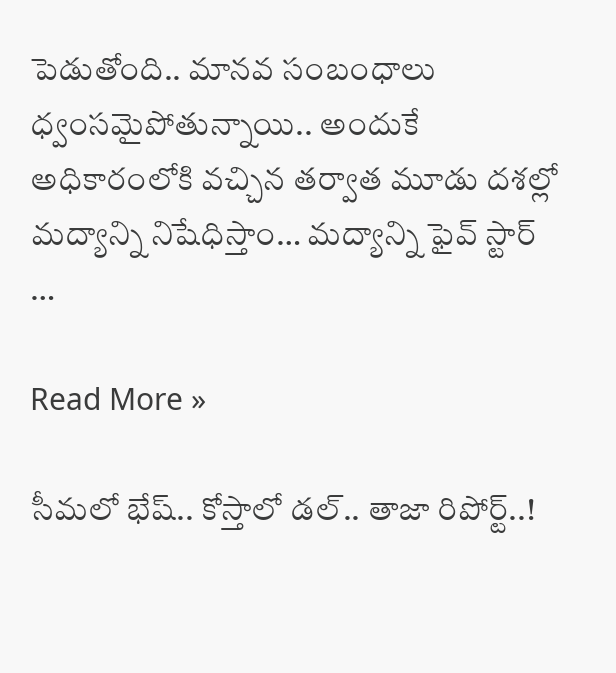పెడుతోంది.. మానవ సంబంధాలు ధ్వంసమైపోతున్నాయి.. అందుకే అధికారంలోకి వచ్చిన తర్వాత మూడు దశల్లో మద్యాన్ని నిషేధిస్తాం… మద్యాన్ని ఫైవ్‌ స్టార్ …

Read More »

సీమ‌లో భేష్‌.. కోస్తాలో డ‌ల్‌.. తాజా రిపోర్ట్‌..!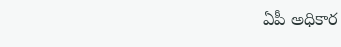ఏపీ అధికార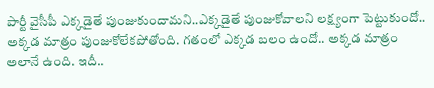పార్టీ వైసీపీ ఎక్క‌డైతే పుంజుకుందామ‌ని..ఎక్క‌డైతే పుంజుకోవాల‌ని ల‌క్ష్యంగా పెట్టుకుందో.. అక్క‌డ మాత్రం పుంజుకోలేకపోతోంది. గ‌తంలో ఎక్క‌డ బ‌లం ఉందో.. అక్కడ మాత్రం అలానే ఉంది. ఇదీ..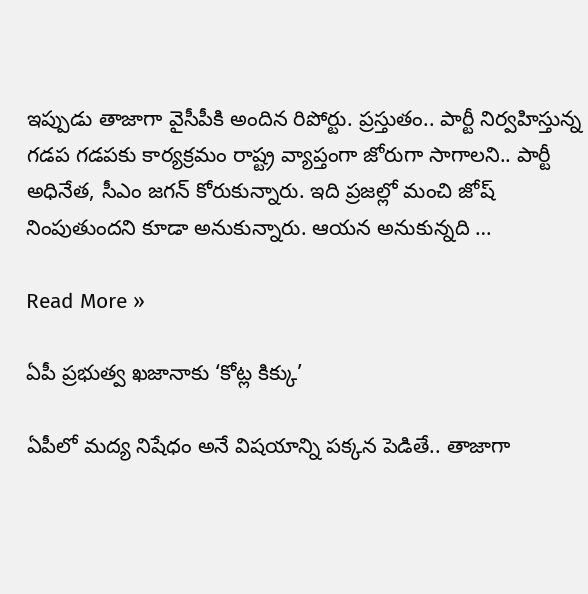ఇప్పుడు తాజాగా వైసీపీకి అందిన రిపోర్టు. ప్ర‌స్తుతం.. పార్టీ నిర్వ‌హిస్తున్న గ‌డ‌ప గ‌డ‌ప‌కు కార్య‌క్ర‌మం రాష్ట్ర వ్యాప్తంగా జోరుగా సాగాల‌ని.. పార్టీ అధినేత‌, సీఎం జ‌గ‌న్ కోరుకున్నారు. ఇది ప్ర‌జ‌ల్లో మంచి జోష్ నింపుతుంద‌ని కూడా అనుకున్నారు. ఆయ‌న అనుకున్న‌ది …

Read More »

ఏపీ ప్ర‌భుత్వ ఖ‌జానాకు ‘కోట్ల కిక్కు’

ఏపీలో మద్య నిషేధం అనే విష‌యాన్ని ప‌క్క‌న పెడితే.. తాజాగా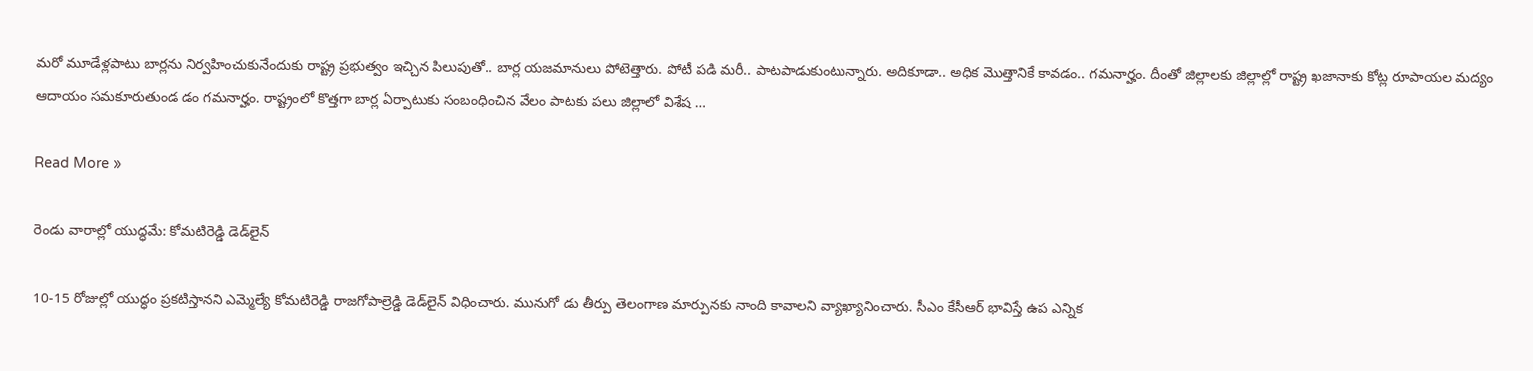మ‌రో మూడేళ్ల‌పాటు బార్ల‌ను నిర్వ‌హించుకునేందుకు రాష్ట్ర ప్ర‌భుత్వం ఇచ్చిన పిలుపుతో.. బార్ల య‌జ‌మానులు పోటెత్తారు. పోటీ ప‌డి మ‌రీ.. పాట‌పాడుకుంటున్నారు. అదికూడా.. అధిక మొత్తానికే కావ‌డం.. గ‌మ‌నార్హం. దీంతో జిల్లాల‌కు జిల్లాల్లో రాష్ట్ర ఖ‌జానాకు కోట్ల రూపాయ‌ల మ‌ద్యం ఆదాయం స‌మ‌కూరుతుండ డం గ‌మ‌నార్హం. రాష్ట్రంలో కొత్తగా బార్ల ఏర్పాటుకు సంబంధించిన వేలం పాటకు పలు జిల్లాలో విశేష …

Read More »

రెండు వారాల్లో యుద్ధ‌మే: కోమ‌టిరెడ్డి డెడ్‌లైన్‌

10-15 రోజుల్లో యుద్ధం ప్రకటిస్తానని ఎమ్మెల్యే కోమటిరెడ్డి రాజగోపాల్రెడ్డి డెడ్‌లైన్ విధించారు. మునుగో డు తీర్పు తెలంగాణ మార్పునకు నాంది కావాలని వ్యాఖ్యానించారు. సీఎం కేసీఆర్ భావిస్తే ఉప ఎన్నిక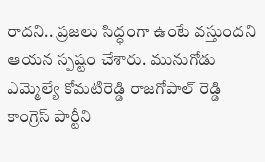రాదని.. ప్రజలు సిద్ధంగా ఉంటే వస్తుందని ఆయన స్పష్టం చేశారు. మునుగోడు ఎమ్మెల్యే కోమటిరెడ్డి రాజగోపాల్ రెడ్డి కాంగ్రెస్‌ పార్టీని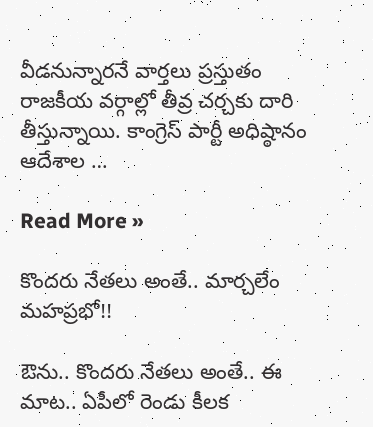వీడనున్నారనే వార్తలు ప్రస్తుతం రాజకీయ వర్గాల్లో తీవ్ర చర్చకు దారి తీస్తున్నాయి. కాంగ్రెస్‌ పార్టీ అధిష్ఠానం ఆదేశాల …

Read More »

కొంద‌రు నేత‌లు అంతే.. మార్చ‌లేం మ‌హ‌ప్ర‌భో!!

ఔను.. కొంద‌రు నేత‌లు అంతే.. ఈ మాట‌.. ఏపీలో రెండు కీల‌క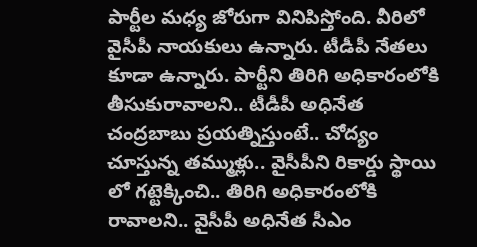పార్టీల మ‌ధ్య జోరుగా వినిపిస్తోంది. వీరిలో వైసీపీ నాయ‌కులు ఉన్నారు. టీడీపీ నేత‌లు కూడా ఉన్నారు. పార్టీని తిరిగి అధికారంలోకి తీసుకురావాలని.. టీడీపీ అధినేత చంద్ర‌బాబు ప్ర‌య‌త్నిస్తుంటే.. చోద్యం చూస్తున్న త‌మ్ముళ్లు.. వైసీపీని రికార్డు స్థాయి లో గ‌ట్టెక్కించి.. తిరిగి అధికారంలోకి రావాల‌ని.. వైసీపీ అధినేత సీఎం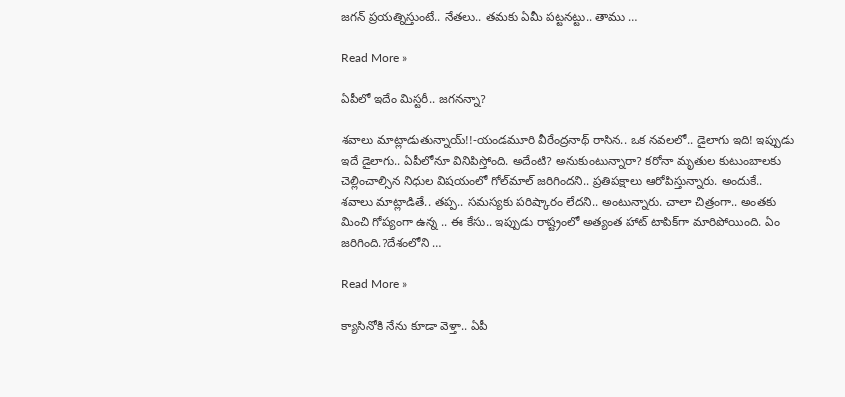జ‌గ‌న్ ప్ర‌య‌త్నిస్తుంటే.. నేత‌లు.. త‌మ‌కు ఏమీ ప‌ట్ట‌న‌ట్టు.. తాము …

Read More »

ఏపీలో ఇదేం మిస్ట‌రీ.. జ‌గ‌న‌న్నా?

శ‌వాలు మాట్లాడుతున్నాయ్‌!!-యండ‌మూరి వీరేంద్ర‌నాథ్ రాసిన‌.. ఒక న‌వ‌ల‌లో.. డైలాగు ఇది! ఇప్పుడు ఇదే డైలాగు.. ఏపీలోనూ వినిపిస్తోంది. అదేంటి? అనుకుంటున్నారా? క‌రోనా మృతుల కుటుంబాలకు చెల్లించాల్సిన నిధుల విష‌యంలో గోల్‌మాల్‌ జ‌రిగింద‌ని.. ప్ర‌తిప‌క్షాలు ఆరోపిస్తున్నారు. అందుకే.. శ‌వాలు మాట్లాడితే.. త‌ప్ప‌.. స‌మ‌స్య‌కు ప‌రిష్కారం లేద‌ని.. అంటున్నారు. చాలా చిత్రంగా.. అంత‌కు మించి గోప్యంగా ఉన్న .. ఈ కేసు.. ఇప్పుడు రాష్ట్రంలో అత్యంత హాట్ టాపిక్‌గా మారిపోయింది. ఏం జ‌రిగింది.?దేశంలోని …

Read More »

క్యాసినోకి నేను కూడా వెళ్తా.. ఏపీ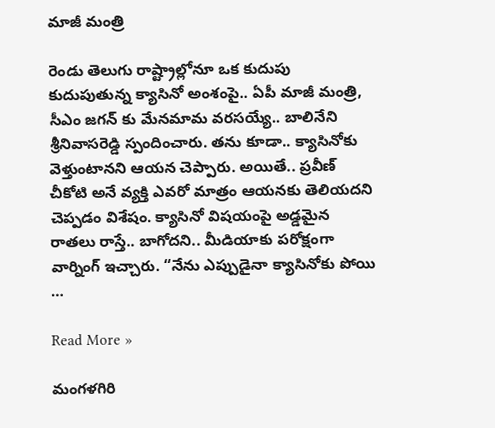మాజీ మంత్రి

రెండు తెలుగు రాష్ట్రాల్లోనూ ఒక కుదుపు కుదుపుతున్న క్యాసినో అంశంపై.. ఏపీ మాజీ మంత్రి, సీఎం జ‌గ‌న్ కు మేన‌మామ వ‌ర‌స‌య్యే.. బాలినేని శ్రీనివాస‌రెడ్డి స్పందించారు. త‌ను కూడా.. క్యాసినోకు వెళ్తుంటాన‌ని ఆయ‌న చెప్పారు. అయితే.. ప్ర‌వీణ్ చీకోటి అనే వ్య‌క్తి ఎవ‌రో మాత్రం ఆయ‌న‌కు తెలియ‌దని చెప్పడం విశేషం. క్యాసినో విష‌యంపై అడ్డ‌మైన రాత‌లు రాస్తే.. బాగోద‌ని.. మీడియాకు ప‌రోక్షంగా వార్నింగ్ ఇచ్చారు. “నేను ఎప్పుడైనా క్యాసినోకు పోయి …

Read More »

మంగ‌ళ‌గిరి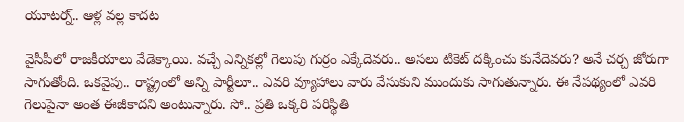యూట‌ర్న్.. ఆళ్ల వల్ల కాదట

వైసీపీలో రాజ‌కీయాలు వేడెక్కాయి. వ‌చ్చే ఎన్నిక‌ల్లో గెలుపు గుర్రం ఎక్కేదెవ‌రు.. అస‌లు టికెట్ ద‌క్కించు కునేదెవ‌రు? అనే చ‌ర్చ జోరుగా సాగుతోంది. ఒక‌వైపు.. రాష్ట్రంలో అన్ని పార్టీలూ.. ఎవ‌రి వ్యూహాలు వారు వేసుకుని ముందుకు సాగుతున్నారు. ఈ నేప‌థ్యంలో ఎవ‌రి గెలుపైనా అంత ఈజీకాద‌ని అంటున్నారు. సో.. ప్ర‌తి ఒక్క‌రి ప‌రిస్థితి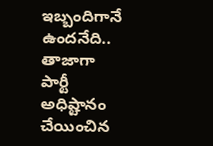ఇబ్బందిగానే ఉంద‌నేది.. తాజాగా పార్టీ అధిష్టానం చేయించిన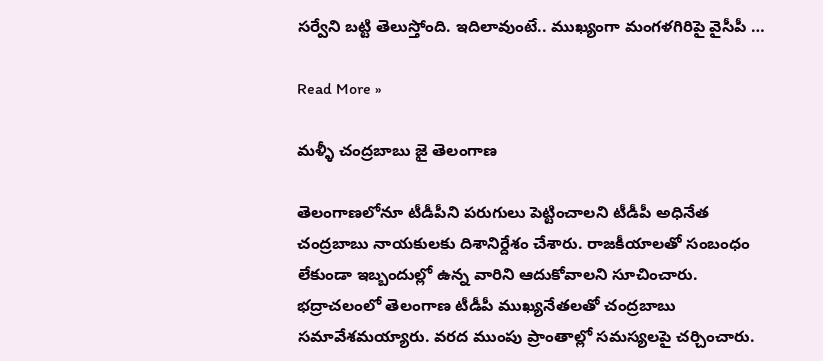స‌ర్వేని బ‌ట్టి తెలుస్తోంది. ఇదిలావుంటే.. ముఖ్యంగా మంగ‌ళ‌గిరిపై వైసీపీ …

Read More »

మళ్ళీ చంద్రబాబు జై తెలంగాణ‌

తెలంగాణ‌లోనూ టీడీపీని ప‌రుగులు పెట్టించాల‌ని టీడీపీ అధినేత చంద్ర‌బాబు నాయ‌కుల‌కు దిశానిర్దేశం చేశారు. రాజకీయాలతో సంబంధం లేకుండా ఇబ్బందుల్లో ఉన్న వారిని ఆదుకోవాలని సూచించారు. భద్రాచలంలో తెలంగాణ టీడీపీ ముఖ్యనేతలతో చంద్రబాబు సమావేశమయ్యారు. వరద ముంపు ప్రాంతాల్లో సమస్యలపై చర్చించారు.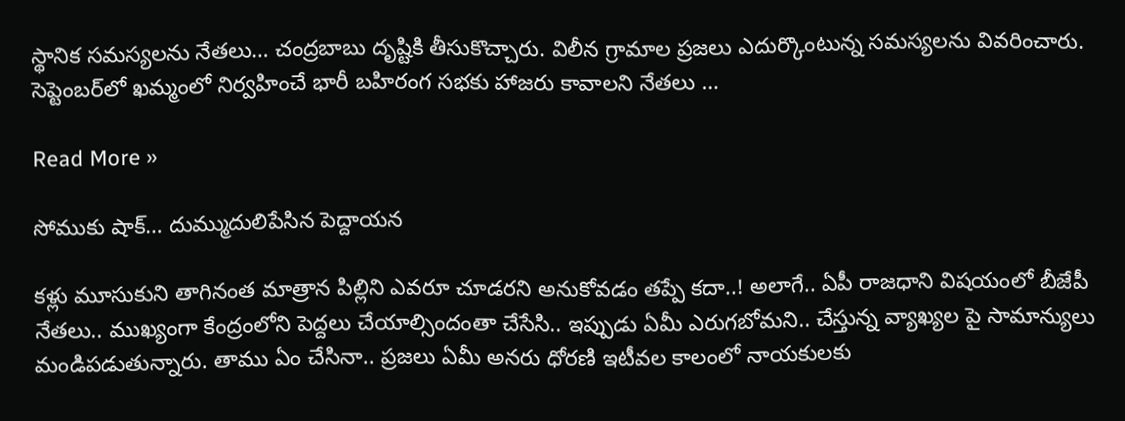స్థానిక సమస్యలను నేతలు… చంద్రబాబు దృష్టికి తీసుకొచ్చారు. విలీన గ్రామాల ప్రజలు ఎదుర్కొంటున్న సమస్యలను వివరించారు. సెప్టెంబర్‌లో ఖమ్మంలో నిర్వహించే భారీ బహిరంగ సభకు హాజరు కావాలని నేతలు …

Read More »

సోముకు షాక్‌… దుమ్ముదులిపేసిన పెద్దాయ‌న‌

క‌ళ్లు మూసుకుని తాగినంత మాత్రాన పిల్లిని ఎవ‌రూ చూడ‌ర‌ని అనుకోవ‌డం త‌ప్పే క‌దా..! అలాగే.. ఏపీ రాజ‌ధాని విష‌యంలో బీజేపీ నేత‌లు.. ముఖ్యంగా కేంద్రంలోని పెద్ద‌లు చేయాల్సిందంతా చేసేసి.. ఇప్పుడు ఏమీ ఎరుగ‌బోమ‌ని.. చేస్తున్న వ్యాఖ్య‌ల‌ పై సామాన్యులు మండిప‌డుతున్నారు. తాము ఏం చేసినా.. ప్ర‌జ‌లు ఏమీ అన‌రు ధోర‌ణి ఇటీవ‌ల కాలంలో నాయ‌కుల‌కు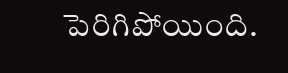పెరిగిపోయింది.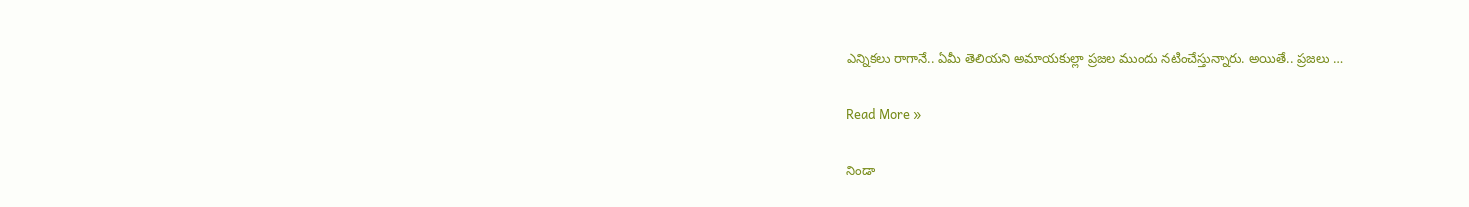ఎన్నిక‌లు రాగానే.. ఏమీ తెలియ‌ని అమాయ‌కుల్లా ప్ర‌జల ముందు న‌టించేస్తున్నారు. అయితే.. ప్ర‌జ‌లు …

Read More »

నిండా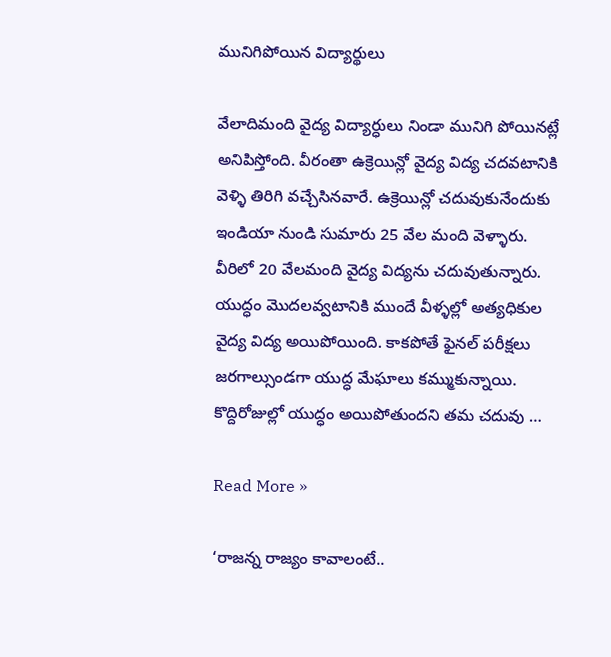మునిగిపోయిన విద్యార్థులు

వేలాదిమంది వైద్య విద్యార్ధులు నిండా మునిగి పోయినట్లే అనిపిస్తోంది. వీరంతా ఉక్రెయిన్లో వైద్య విద్య చదవటానికి వెళ్ళి తిరిగి వచ్చేసినవారే. ఉక్రెయిన్లో చదువుకునేందుకు ఇండియా నుండి సుమారు 25 వేల మంది వెళ్ళారు. వీరిలో 20 వేలమంది వైద్య విద్యను చదువుతున్నారు. యుద్ధం మొదలవ్వటానికి ముందే వీళ్ళల్లో అత్యధికుల వైద్య విద్య అయిపోయింది. కాకపోతే ఫైనల్ పరీక్షలు జరగాల్సుండగా యుద్ధ మేఘాలు కమ్ముకున్నాయి. కొద్దిరోజుల్లో యుద్ధం అయిపోతుందని తమ చదువు …

Read More »

‘రాజ‌న్న రాజ్యం కావాలంటే..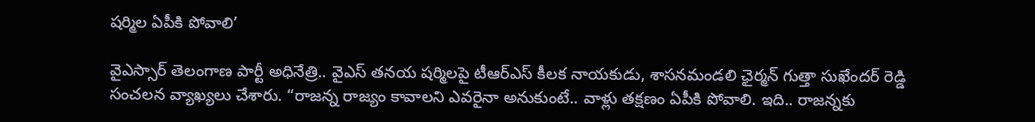ష‌ర్మిల ఏపీకి పోవాలి’

వైఎస్సార్ తెలంగాణ పార్టీ అధినేత్రి.. వైఎస్ త‌న‌య ష‌ర్మిల‌పై టీఆర్ఎస్ కీల‌క నాయ‌కుడు, శాసనమండలి ఛైర్మన్ గుత్తా సుఖేందర్ రెడ్డి సంచ‌ల‌న వ్యాఖ్య‌లు చేశారు. “రాజ‌న్న రాజ్యం కావాల‌ని ఎవ‌రైనా అనుకుంటే.. వాళ్లు త‌క్ష‌ణం ఏపీకి పోవాలి. ఇది.. రాజన్న‌కు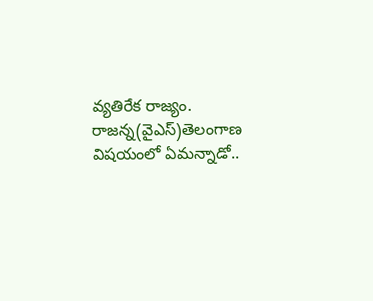వ్య‌తిరేక రాజ్యం. రాజ‌న్న(వైఎస్‌)తెలంగాణ విష‌యంలో ఏమన్నాడో..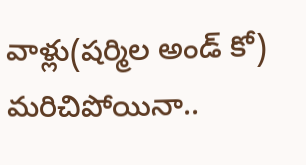వాళ్లు(ష‌ర్మిల అండ్ కో) మ‌రిచిపోయినా..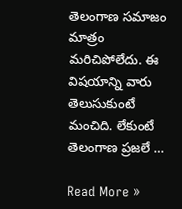తెలంగాణ స‌మాజం మాత్రం మ‌రిచిపోలేదు. ఈ విష‌యాన్ని వారు తెలుసుకుంటే మంచిది. లేకుంటే తెలంగాణ ప్ర‌జ‌లే …

Read More »